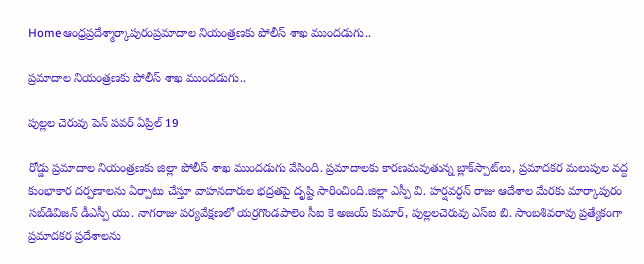Homeఆంధ్రప్రదేశ్మార్కాపురంప్రమాదాల నియంత్రణకు పోలీస్ శాఖ ముందడుగు..

ప్రమాదాల నియంత్రణకు పోలీస్ శాఖ ముందడుగు..

పుల్లల చెరువు పెన్ పవర్ ఏప్రిల్ 19

రోడ్డు ప్రమాదాల నియంత్రణకు జిల్లా పోలీస్ శాఖ ముందడుగు వేసింది. ప్రమాదాలకు కారణమవుతున్న బ్లాక్‌స్పాట్‌లు, ప్రమాదకర మలుపుల వద్ద కుంభాకార దర్పణాలను ఏర్పాటు చేస్తూ వాహనదారుల భద్రతపై దృష్టి సారించింది.జిల్లా ఎస్పీ వి. హర్షవర్ధన్ రాజు ఆదేశాల మేరకు మార్కాపురం సబ్‌డివిజన్ డీఎస్పీ యు. నాగరాజు పర్యవేక్షణలో యర్రగొండపాలెం సీఐ కె అజయ్ కుమార్, పుల్లలచెరువు ఎస్‌ఐ బి. సాంబశివరావు ప్రత్యేకంగా ప్రమాదకర ప్రదేశాలను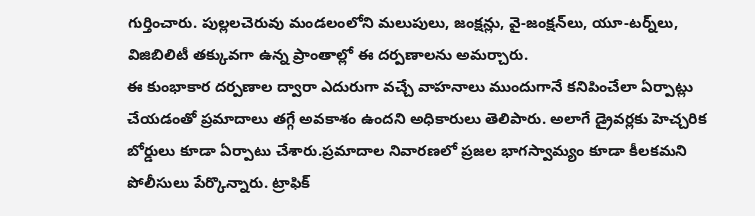గుర్తించారు. పుల్లలచెరువు మండలంలోని మలుపులు, జంక్షన్లు, వై-జంక్షన్‌లు, యూ-టర్న్‌లు, విజిబిలిటీ తక్కువగా ఉన్న ప్రాంతాల్లో ఈ దర్పణాలను అమర్చారు.
ఈ కుంభాకార దర్పణాల ద్వారా ఎదురుగా వచ్చే వాహనాలు ముందుగానే కనిపించేలా ఏర్పాట్లు చేయడంతో ప్రమాదాలు తగ్గే అవకాశం ఉందని అధికారులు తెలిపారు. అలాగే డ్రైవర్లకు హెచ్చరిక బోర్డులు కూడా ఏర్పాటు చేశారు.ప్రమాదాల నివారణలో ప్రజల భాగస్వామ్యం కూడా కీలకమని పోలీసులు పేర్కొన్నారు. ట్రాఫిక్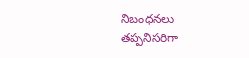నిబంధనలు తప్పనిసరిగా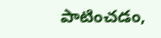పాటించడం,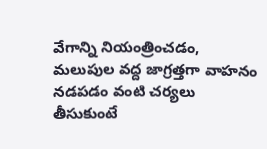వేగాన్ని నియంత్రించడం, మలుపుల వద్ద జాగ్రత్తగా వాహనం నడపడం వంటి చర్యలు తీసుకుంటే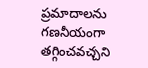ప్రమాదాలను గణనీయంగా తగ్గించవచ్చని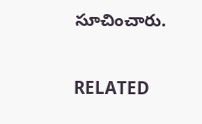సూచించారు.

RELATED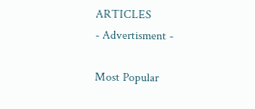ARTICLES
- Advertisment -

Most Popular